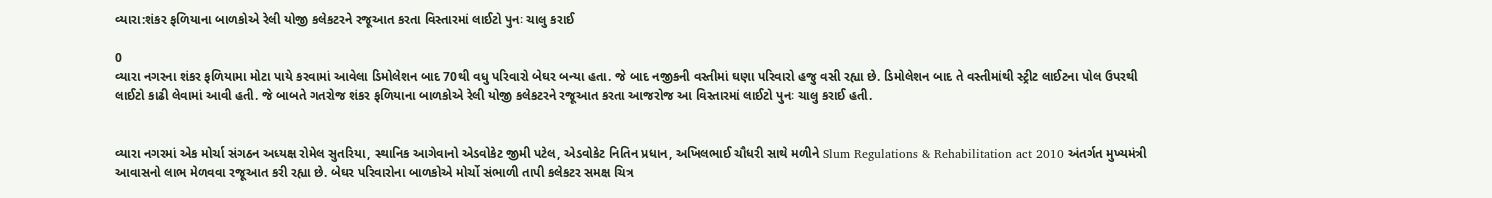વ્યારા:શંકર ફળિયાના બાળકોએ રેલી યોજી કલેકટરને રજૂઆત કરતા વિસ્તારમાં લાઈટો પુનઃ ચાલુ કરાઈ

0
વ્યારા નગરના શંકર ફળિયામા મોટા પાયે કરવામાં આવેલા ડિમોલેશન બાદ 70થી વધુ પરિવારો બેઘર બન્યા હતા. જે બાદ નજીકની વસ્તીમાં ઘણા પરિવારો હજુ વસી રહ્યા છે. ડિમોલેશન બાદ તે વસ્તીમાંથી સ્ટ્રીટ લાઈટના પોલ ઉપરથી લાઈટો કાઢી લેવામાં આવી હતી. જે બાબતે ગતરોજ શંકર ફળિયાના બાળકોએ રેલી યોજી કલેકટરને રજૂઆત કરતા આજરોજ આ વિસ્તારમાં લાઈટો પુનઃ ચાલુ કરાઈ હતી.


વ્યારા નગરમાં એક મોર્ચા સંગઠન અધ્યક્ષ રોમેલ સુતરિયા, સ્થાનિક આગેવાનો એડવોકેટ જીમી પટેલ, એડવોકેટ નિતિન પ્રધાન, અખિલભાઈ ચૌધરી સાથે મળીને Slum Regulations & Rehabilitation act 2010 અંતર્ગત મુખ્યમંત્રી આવાસનો લાભ મેળવવા રજૂઆત કરી રહ્યા છે. બેઘર પરિવારોના બાળકોએ મોર્ચો સંભાળી તાપી કલેકટર સમક્ષ ચિત્ર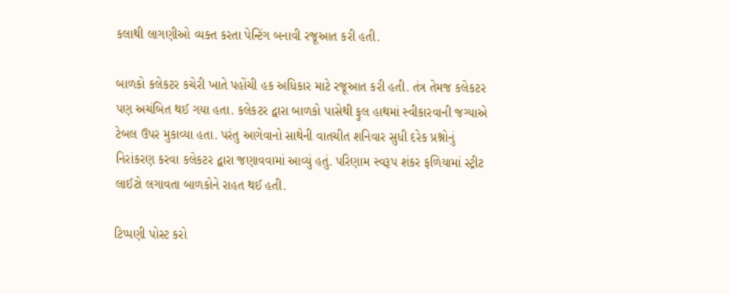કલાથી લાગણીઓ વ્યક્ત કરતા પેન્ટિંગ બનાવી રજૂઆત કરી હતી.

બાળકો કલેકટર કચેરી ખાતે પહોંચી હક અધિકાર માટે રજૂઆત કરી હતી. તંત્ર તેમજ કલેકટર પણ અચંબિત થઈ ગયા હતા. કલેકટર દ્વારા બાળકો પાસેથી ફુલ હાથમાં સ્વીકારવાની જગ્યાએ ટેબલ ઉપર મુકાવ્યા હતા. પરંતુ આગેવાનો સાથેની વાતચીત શનિવાર સુધી દરેક પ્રશ્નોનું નિરાંકરણ કરવા કલેકટર દ્વારા જણાવવામાં આવ્યું હતું. પરિણામ સ્વરૂપ શંકર ફળિયામાં સ્ટ્રીટ લાઈટો લગાવતા બાળકોને રાહત થઈ હતી.

ટિપ્પણી પોસ્ટ કરો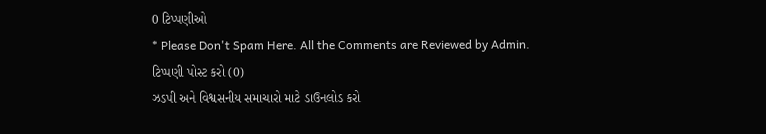0 ટિપ્પણીઓ
* Please Don't Spam Here. All the Comments are Reviewed by Admin.
ટિપ્પણી પોસ્ટ કરો (0)
ઝડપી અને વિશ્વસનીય સમાચારો માટે ડાઉનલોડ કરો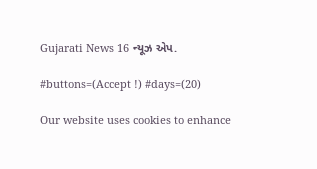Gujarati News 16 ન્યૂઝ એપ.

#buttons=(Accept !) #days=(20)

Our website uses cookies to enhance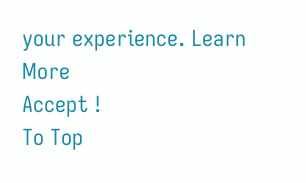your experience. Learn More
Accept !
To Top